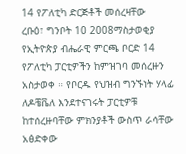14 የፖለቲካ ድርጅቶች መሰረዛቸው
ረቡዕ፣ ግንቦት 10 2008ማስታወቂያ
የኢትዮጵያ ብሔራዊ ምርጫ ቦርድ 14 የፖለቲካ ፓርቲዎችን ከምዝገባ መሰረዙን አስታወቀ ። የቦርዱ የህዝብ ግንኙነት ሃላፊ ለዶቼቬለ እንደተናገሩት ፓርቲዎቹ ከተሰረዙባቸው ምክንያቶች ውስጥ ራሳቸው አፅድቀው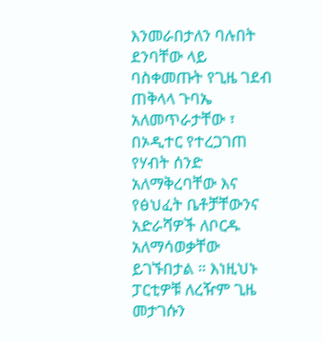እንመራበታለን ባሉበት ደንባቸው ላይ ባስቀመጡት የጊዜ ገደብ ጠቅላላ ጉባኤ አለመጥራታቸው ፣ በኦዲተር የተረጋገጠ የሃብት ሰንድ አለማቅረባቸው እና የፅህፈት ቤቶቻቸውንና አድራሻዎች ለቦርዱ አለማሳወቃቸው ይገኙበታል ። እነዚህኑ ፓርቲዎቹ ለረዥም ጊዜ መታገሱን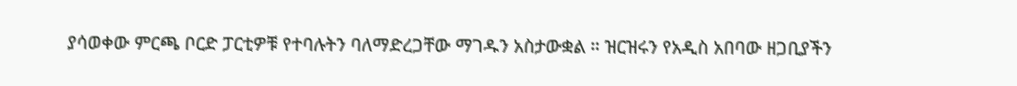ያሳወቀው ምርጫ ቦርድ ፓርቲዎቹ የተባሉትን ባለማድረጋቸው ማገዱን አስታውቋል ። ዝርዝሩን የአዲስ አበባው ዘጋቢያችን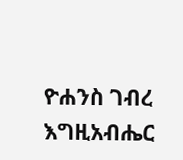ዮሐንስ ገብረ እግዚአብሔር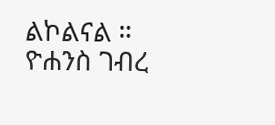ልኮልናል ።
ዮሐንስ ገብረ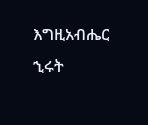እግዚአብሔር
ኂሩት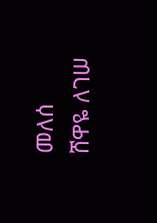መለሰ
ሸዋዬ ለገሠ